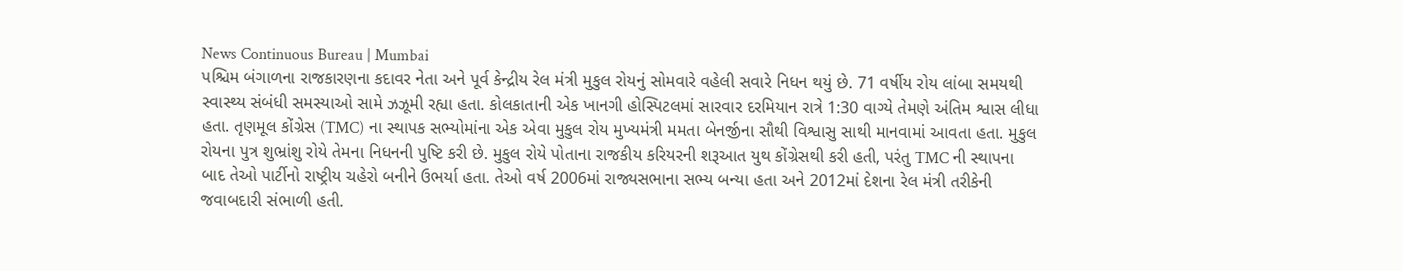News Continuous Bureau | Mumbai
પશ્ચિમ બંગાળના રાજકારણના કદાવર નેતા અને પૂર્વ કેન્દ્રીય રેલ મંત્રી મુકુલ રોયનું સોમવારે વહેલી સવારે નિધન થયું છે. 71 વર્ષીય રોય લાંબા સમયથી સ્વાસ્થ્ય સંબંધી સમસ્યાઓ સામે ઝઝૂમી રહ્યા હતા. કોલકાતાની એક ખાનગી હોસ્પિટલમાં સારવાર દરમિયાન રાત્રે 1:30 વાગ્યે તેમણે અંતિમ શ્વાસ લીધા હતા. તૃણમૂલ કોંગ્રેસ (TMC) ના સ્થાપક સભ્યોમાંના એક એવા મુકુલ રોય મુખ્યમંત્રી મમતા બેનર્જીના સૌથી વિશ્વાસુ સાથી માનવામાં આવતા હતા. મુકુલ રોયના પુત્ર શુભ્રાંશુ રોયે તેમના નિધનની પુષ્ટિ કરી છે. મુકુલ રોયે પોતાના રાજકીય કરિયરની શરૂઆત યુથ કોંગ્રેસથી કરી હતી, પરંતુ TMC ની સ્થાપના બાદ તેઓ પાર્ટીનો રાષ્ટ્રીય ચહેરો બનીને ઉભર્યા હતા. તેઓ વર્ષ 2006માં રાજ્યસભાના સભ્ય બન્યા હતા અને 2012માં દેશના રેલ મંત્રી તરીકેની જવાબદારી સંભાળી હતી.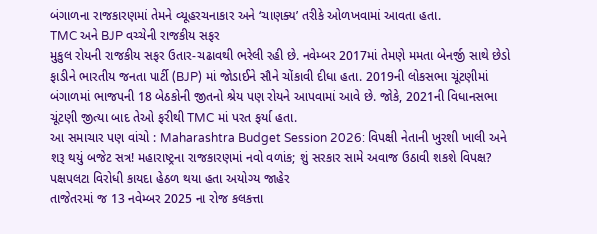બંગાળના રાજકારણમાં તેમને વ્યૂહરચનાકાર અને ‘ચાણક્ય’ તરીકે ઓળખવામાં આવતા હતા.
TMC અને BJP વચ્ચેની રાજકીય સફર
મુકુલ રોયની રાજકીય સફર ઉતાર-ચઢાવથી ભરેલી રહી છે. નવેમ્બર 2017માં તેમણે મમતા બેનર્જી સાથે છેડો ફાડીને ભારતીય જનતા પાર્ટી (BJP) માં જોડાઈને સૌને ચોંકાવી દીધા હતા. 2019ની લોકસભા ચૂંટણીમાં બંગાળમાં ભાજપની 18 બેઠકોની જીતનો શ્રેય પણ રોયને આપવામાં આવે છે. જોકે, 2021ની વિધાનસભા ચૂંટણી જીત્યા બાદ તેઓ ફરીથી TMC માં પરત ફર્યા હતા.
આ સમાચાર પણ વાંચો : Maharashtra Budget Session 2026: વિપક્ષી નેતાની ખુરશી ખાલી અને શરૂ થયું બજેટ સત્ર! મહારાષ્ટ્રના રાજકારણમાં નવો વળાંક; શું સરકાર સામે અવાજ ઉઠાવી શકશે વિપક્ષ?
પક્ષપલટા વિરોધી કાયદા હેઠળ થયા હતા અયોગ્ય જાહેર
તાજેતરમાં જ 13 નવેમ્બર 2025 ના રોજ કલકત્તા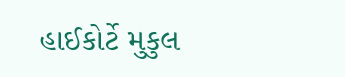હાઈકોર્ટે મુકુલ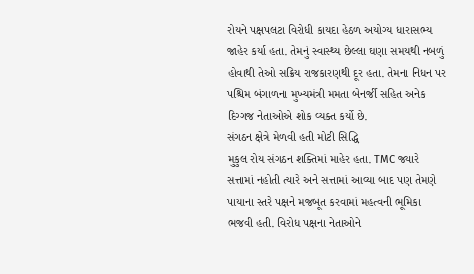રોયને પક્ષપલટા વિરોધી કાયદા હેઠળ અયોગ્ય ધારાસભ્ય જાહેર કર્યા હતા. તેમનું સ્વાસ્થ્ય છેલ્લા ઘણા સમયથી નબળું હોવાથી તેઓ સક્રિય રાજકારણથી દૂર હતા. તેમના નિધન પર પશ્ચિમ બંગાળના મુખ્યમંત્રી મમતા બેનર્જી સહિત અનેક દિગ્ગજ નેતાઓએ શોક વ્યક્ત કર્યો છે.
સંગઠન ક્ષેત્રે મેળવી હતી મોટી સિદ્ધિ
મુકુલ રોય સંગઠન શક્તિમાં માહેર હતા. TMC જ્યારે સત્તામાં નહોતી ત્યારે અને સત્તામાં આવ્યા બાદ પણ તેમણે પાયાના સ્તરે પક્ષને મજબૂત કરવામાં મહત્વની ભૂમિકા ભજવી હતી. વિરોધ પક્ષના નેતાઓને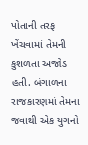પોતાની તરફ ખેંચવામાં તેમની કુશળતા અજોડ હતી. બંગાળના રાજકારણમાં તેમના જવાથી એક યુગનો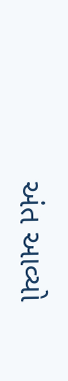અંત આવ્યો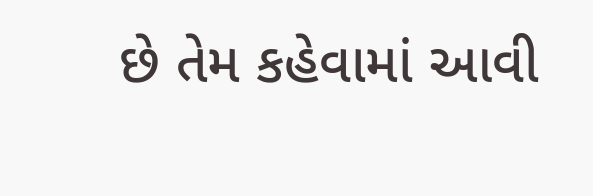છે તેમ કહેવામાં આવી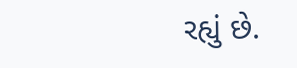રહ્યું છે.